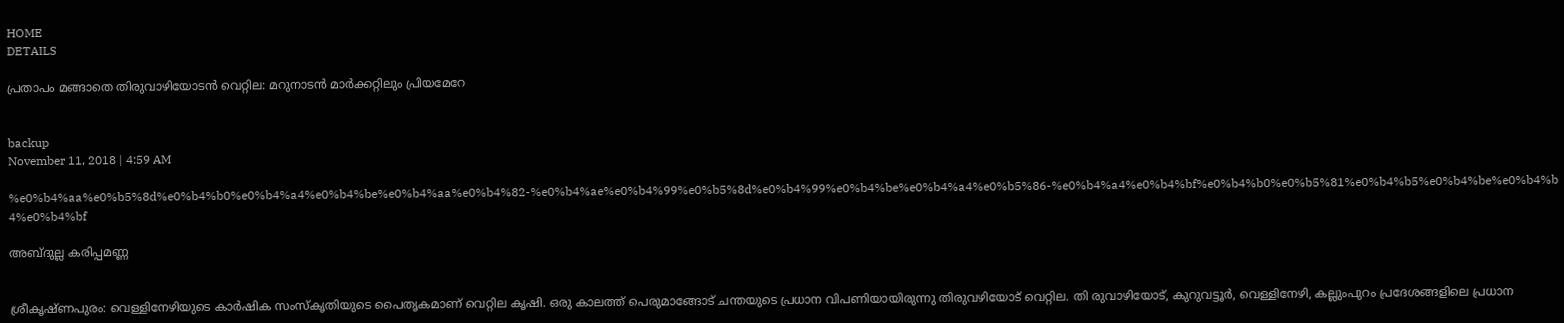HOME
DETAILS

പ്രതാപം മങ്ങാതെ തിരുവാഴിയോടന്‍ വെറ്റില: മറുനാടന്‍ മാര്‍ക്കറ്റിലും പ്രിയമേറേ


backup
November 11, 2018 | 4:59 AM

%e0%b4%aa%e0%b5%8d%e0%b4%b0%e0%b4%a4%e0%b4%be%e0%b4%aa%e0%b4%82-%e0%b4%ae%e0%b4%99%e0%b5%8d%e0%b4%99%e0%b4%be%e0%b4%a4%e0%b5%86-%e0%b4%a4%e0%b4%bf%e0%b4%b0%e0%b5%81%e0%b4%b5%e0%b4%be%e0%b4%b4%e0%b4%bf

അബ്ദുല്ല കരിപ്പമണ്ണ


ശ്രീകൃഷ്ണപുരം: വെള്ളിനേഴിയുടെ കാര്‍ഷിക സംസ്‌കൃതിയുടെ പൈതൃകമാണ് വെറ്റില കൃഷി. ഒരു കാലത്ത് പെരുമാങ്ങോട് ചന്തയുടെ പ്രധാന വിപണിയായിരുന്നു തിരുവഴിയോട് വെറ്റില. തി രുവാഴിയോട്, കുറുവട്ടൂര്‍, വെള്ളിനേഴി, കല്ലുംപുറം പ്രദേശങ്ങളിലെ പ്രധാന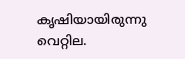കൃഷിയായിരുന്നു വെറ്റില.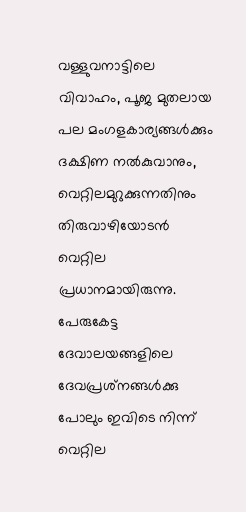വള്ളുവനാട്ടിലെ വിവാഹം, പൂജ മുതലായ പല മംഗളകാര്യങ്ങള്‍ക്കും ദക്ഷിണ നല്‍കുവാനും, വെറ്റിലമുറുക്കുന്നതിനും തിരുവാഴിയോടന്‍ വെറ്റില പ്രധാനമായിരുന്നു. പേരുകേട്ട ദേവാലയങ്ങളിലെ ദേവപ്രശ്‌നങ്ങള്‍ക്കു പോലും ഇവിടെ നിന്ന് വെറ്റില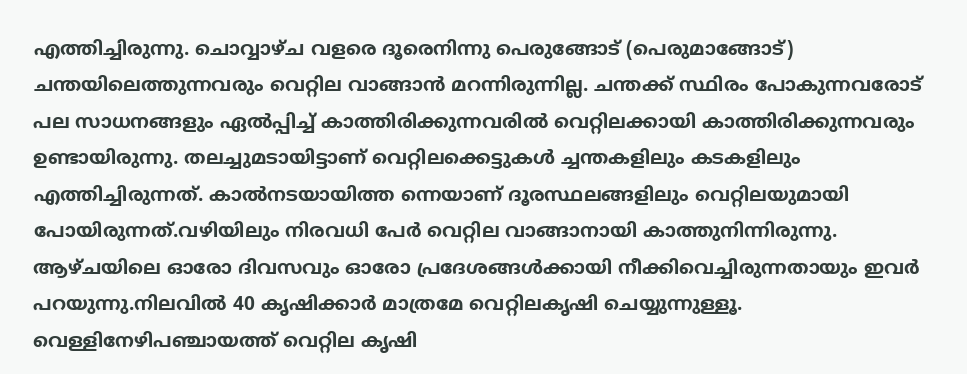എത്തിച്ചിരുന്നു. ചൊവ്വാഴ്ച വളരെ ദൂരെനിന്നു പെരുങ്ങോട് (പെരുമാങ്ങോട്) ചന്തയിലെത്തുന്നവരും വെറ്റില വാങ്ങാന്‍ മറന്നിരുന്നില്ല. ചന്തക്ക് സ്ഥിരം പോകുന്നവരോട് പല സാധനങ്ങളും ഏല്‍പ്പിച്ച് കാത്തിരിക്കുന്നവരില്‍ വെറ്റിലക്കായി കാത്തിരിക്കുന്നവരും ഉണ്ടായിരുന്നു. തലച്ചുമടായിട്ടാണ് വെറ്റിലക്കെട്ടുകള്‍ ച്ചന്തകളിലും കടകളിലും എത്തിച്ചിരുന്നത്. കാല്‍നടയായിത്ത ന്നെയാണ് ദൂരസ്ഥലങ്ങളിലും വെറ്റിലയുമായി പോയിരുന്നത്.വഴിയിലും നിരവധി പേര്‍ വെറ്റില വാങ്ങാനായി കാത്തുനിന്നിരുന്നു. ആഴ്ചയിലെ ഓരോ ദിവസവും ഓരോ പ്രദേശങ്ങള്‍ക്കായി നീക്കിവെച്ചിരുന്നതായും ഇവര്‍ പറയുന്നു.നിലവില്‍ 40 കൃഷിക്കാര്‍ മാത്രമേ വെറ്റിലകൃഷി ചെയ്യുന്നുള്ളൂ. വെള്ളിനേഴിപഞ്ചായത്ത് വെറ്റില കൃഷി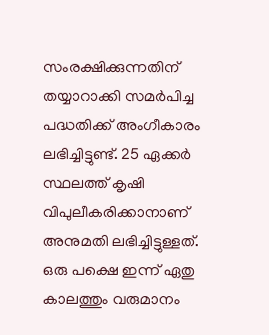സംരക്ഷിക്കുന്നതിന് തയ്യാറാക്കി സമര്‍പിച്ച പദ്ധതിക്ക് അംഗീകാരം ലഭിച്ചിട്ടുണ്ട്. 25 ഏക്കര്‍ സ്ഥലത്ത് കൃഷി വിപുലീകരിക്കാനാണ് അനുമതി ലഭിച്ചിട്ടുള്ളത്. ഒരു പക്ഷെ ഇന്ന് ഏതു കാലത്തും വരുമാനം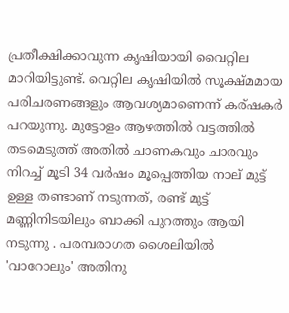പ്രതീക്ഷിക്കാവുന്ന കൃഷിയായി വൈറ്റില മാറിയിട്ടുണ്ട്. വെറ്റില കൃഷിയില്‍ സൂക്ഷ്മമായ പരിചരണങ്ങളും ആവശ്യമാണെന്ന് കര്ഷകര്‍ പറയുന്നു. മുട്ടോളം ആഴത്തില്‍ വട്ടത്തില്‍ തടമെടുത്ത് അതില്‍ ചാണകവും ചാരവും നിറച്ച് മൂടി 34 വര്‍ഷം മൂപ്പെത്തിയ നാല് മുട്ട് ഉള്ള തണ്ടാണ് നടുന്നത്, രണ്ട് മുട്ട് മണ്ണിനിടയിലും ബാക്കി പുറത്തും ആയി നടുന്നു . പരമ്പരാഗത ശൈലിയില്‍ 'വാറോലും' അതിനു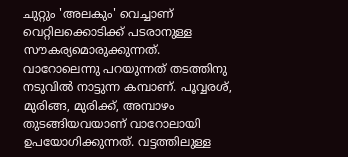ചുറ്റും 'അലകും' വെച്ചാണ് വെറ്റിലക്കൊടിക്ക് പടരാനുള്ള സൗകര്യമൊരുക്കുന്നത്. വാറോലെന്നു പറയുന്നത് തടത്തിനു നടുവില്‍ നാട്ടുന്ന കമ്പാണ്. പൂവ്വരശ്, മുരിങ്ങ, മുരിക്ക്, അമ്പാഴം തുടങ്ങിയവയാണ് വാറോലായി ഉപയോഗിക്കുന്നത്. വട്ടത്തിലുള്ള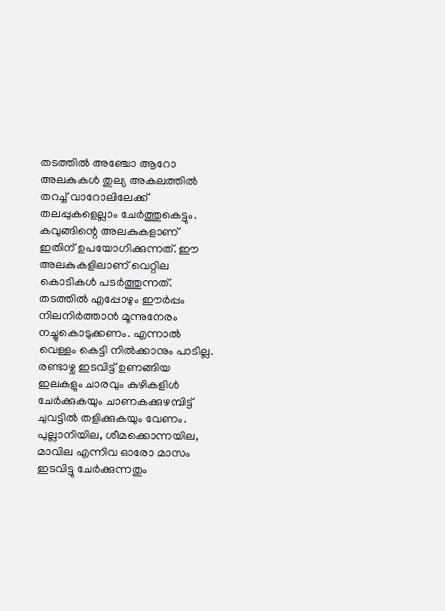തടത്തില്‍ അഞ്ചോ ആറോ അലകുകള്‍ തുല്യ അകലത്തില്‍ തറച്ച് വാറോലിലേക്ക് തലപ്പുകളെല്ലാം ചേര്‍ത്തുകെട്ടും. കവുങ്ങിന്റെ അലകുകളാണ് ഇതിന് ഉപയോഗിക്കുന്നത്. ഈ അലകുകളിലാണ് വെറ്റില കൊടികള്‍ പടര്‍ത്തുന്നത്. തടത്തില്‍ എപ്പോഴും ഈര്‍പ്പം നിലനിര്‍ത്താന്‍ മൂന്നുനേരം നച്ചുകൊടുക്കണം. എന്നാല്‍ വെള്ളം കെട്ടി നില്‍ക്കാനും പാടില്ല. രണ്ടാഴ്ച ഇടവിട്ട് ഉണങ്ങിയ ഇലകളും ചാരവും കുഴികളിള്‍ ചേര്‍ക്കുകയും ചാണകക്കുഴമ്പിട്ട് ചുവട്ടില്‍ തളിക്കുകയും വേണം. പുല്ലാനിയില, ശീമക്കൊന്നയില, മാവില എന്നിവ ഓരോ മാസം ഇടവിട്ടു ചേര്‍ക്കുന്നതും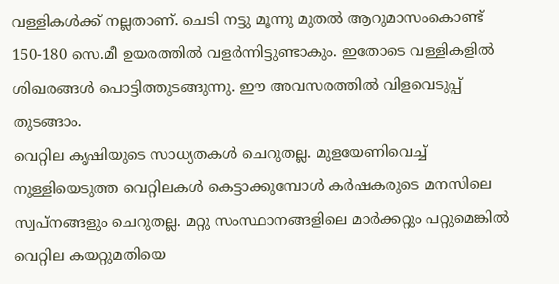വള്ളികള്‍ക്ക് നല്ലതാണ്. ചെടി നട്ടു മൂന്നു മുതല്‍ ആറുമാസംകൊണ്ട് 150-180 സെ.മീ ഉയരത്തില്‍ വളര്‍ന്നിട്ടുണ്ടാകും. ഇതോടെ വള്ളികളില്‍ ശിഖരങ്ങള്‍ പൊട്ടിത്തുടങ്ങുന്നു. ഈ അവസരത്തില്‍ വിളവെടുപ്പ് തുടങ്ങാം.
വെറ്റില കൃഷിയുടെ സാധ്യതകള്‍ ചെറുതല്ല. മുളയേണിവെച്ച് നുള്ളിയെടുത്ത വെറ്റിലകള്‍ കെട്ടാക്കുമ്പോള്‍ കര്‍ഷകരുടെ മനസിലെ സ്വപ്നങ്ങളും ചെറുതല്ല. മറ്റു സംസ്ഥാനങ്ങളിലെ മാര്‍ക്കറ്റും പറ്റുമെങ്കില്‍ വെറ്റില കയറ്റുമതിയെ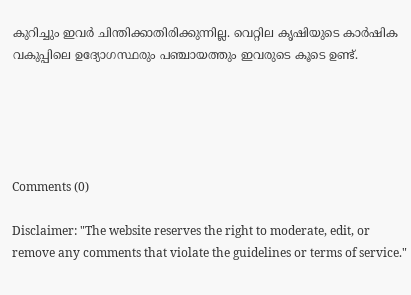കുറിച്ചും ഇവര്‍ ചിന്തിക്കാതിരിക്കുന്നില്ല. വെറ്റില കൃഷിയുടെ കാര്‍ഷിക വകുപ്പിലെ ഉദ്യോഗസ്ഥരും പഞ്ചായത്തും ഇവരുടെ കൂടെ ഉണ്ട്.





Comments (0)

Disclaimer: "The website reserves the right to moderate, edit, or remove any comments that violate the guidelines or terms of service."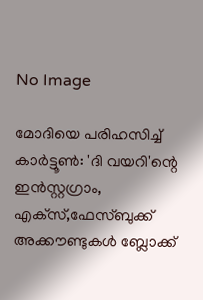No Image

മോദിയെ പരിഹസിച്ച് കാര്‍ട്ടൂണ്‍: 'ദി വയറി'ന്റെ ഇന്‍സ്റ്റഗ്രാം, എക്‌സ്,ഫേസ്ബുക്ക് അക്കൗണ്ടുകള്‍ ബ്ലോക്ക്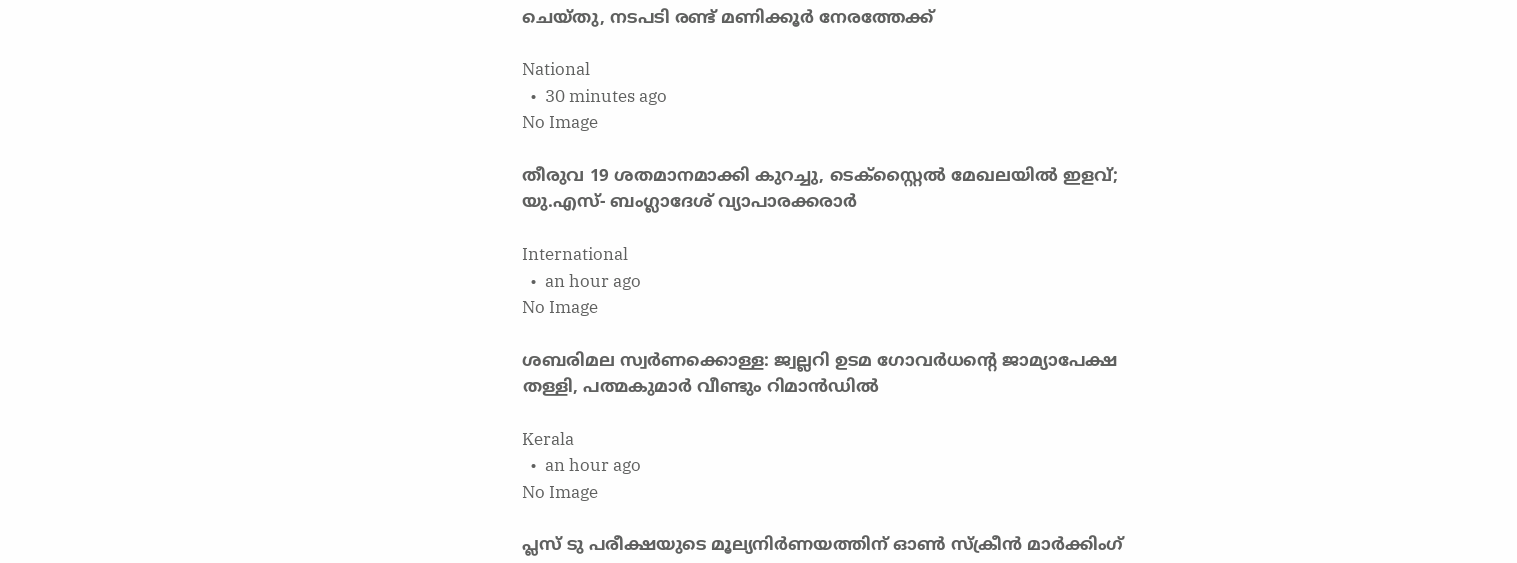ചെയ്തു, നടപടി രണ്ട് മണിക്കൂര്‍ നേരത്തേക്ക്

National
  •  30 minutes ago
No Image

തീരുവ 19 ശതമാനമാക്കി കുറച്ചു, ടെക്‌സ്റ്റൈല്‍ മേഖലയില്‍ ഇളവ്; യു.എസ്- ബംഗ്ലാദേശ് വ്യാപാരക്കരാര്‍

International
  •  an hour ago
No Image

ശബരിമല സ്വര്‍ണക്കൊള്ള: ജ്വല്ലറി ഉടമ ഗോവര്‍ധന്റെ ജാമ്യാപേക്ഷ തള്ളി, പത്മകുമാര്‍ വീണ്ടും റിമാന്‍ഡില്‍

Kerala
  •  an hour ago
No Image

പ്ലസ് ടു പരീക്ഷയുടെ മൂല്യനിര്‍ണയത്തിന് ഓണ്‍ സ്‌ക്രീന്‍ മാര്‍ക്കിംഗ്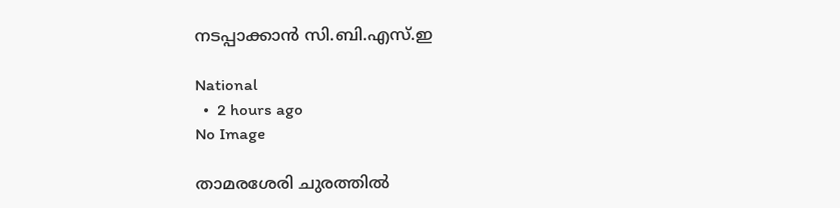നടപ്പാക്കാന്‍ സി.ബി.എസ്.ഇ

National
  •  2 hours ago
No Image

താമരശേരി ചുരത്തില്‍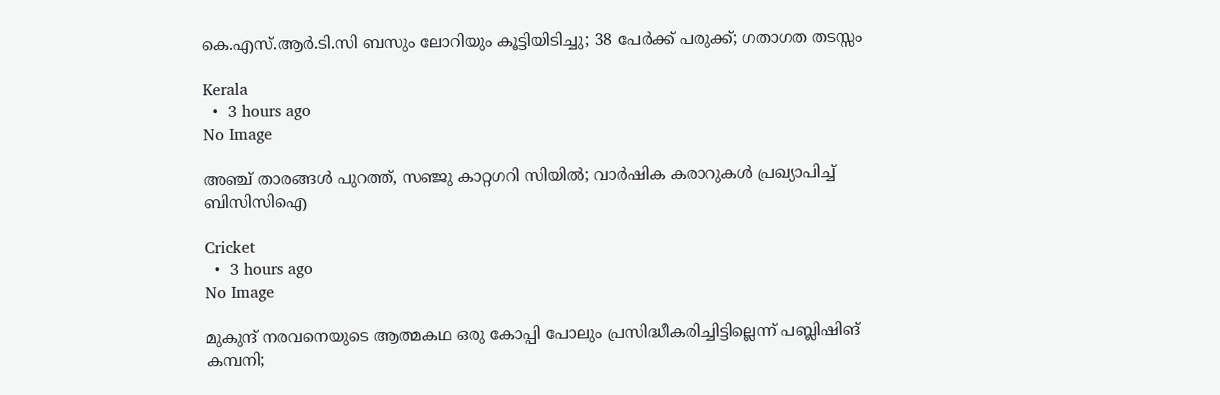കെ.എസ്.ആര്‍.ടി.സി ബസും ലോറിയും കൂട്ടിയിടിച്ചു; 38 പേര്‍ക്ക് പരുക്ക്; ഗതാഗത തടസ്സം

Kerala
  •  3 hours ago
No Image

അഞ്ച് താരങ്ങൾ പുറത്ത്, സഞ്ജു കാറ്റഗറി സിയിൽ; വാർഷിക കരാറുകൾ പ്രഖ്യാപിച്ച് ബിസിസിഐ

Cricket
  •  3 hours ago
No Image

മുകുന്ദ് നരവനെയുടെ ആത്മകഥ ഒരു കോപ്പി പോലും പ്രസിദ്ധീകരിച്ചിട്ടില്ലെന്ന് പബ്ലിഷിങ് കമ്പനി;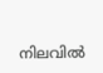നിലവില്‍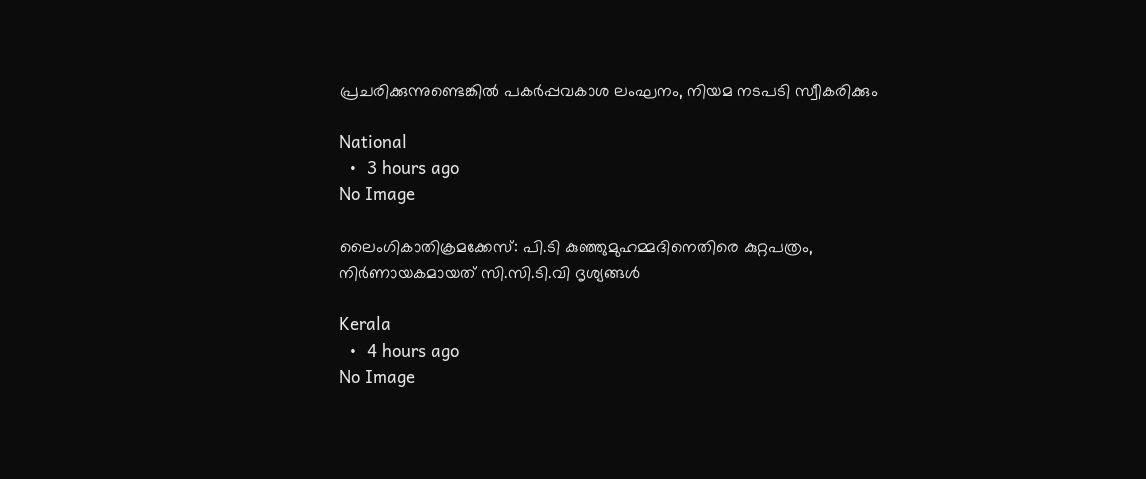പ്രചരിക്കുന്നുണ്ടെങ്കില്‍ പകര്‍പ്പവകാശ ലംഘനം, നിയമ നടപടി സ്വീകരിക്കും

National
  •  3 hours ago
No Image

ലൈംഗികാതിക്രമക്കേസ്: പി.ടി കുഞ്ഞുമുഹമ്മദിനെതിരെ കുറ്റപത്രം, നിര്‍ണായകമായത് സി.സി.ടി.വി ദൃശ്യങ്ങള്‍

Kerala
  •  4 hours ago
No Image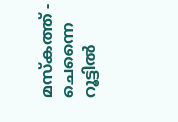മസ്‌കത്ത് - ചെന്നൈ റൂട്ടിൽ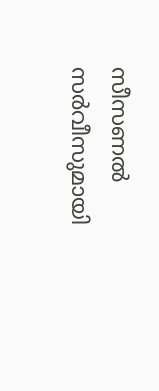സീസണൽ സർവീസുമായി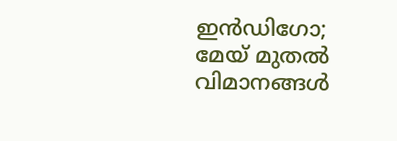ഇൻഡിഗോ; മേയ് മുതൽ വിമാനങ്ങൾ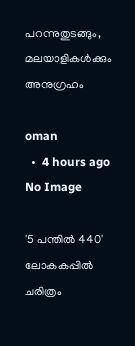പറന്നുതുടങ്ങും, മലയാളികൾക്കും അനുഗ്രഹം

oman
  •  4 hours ago
No Image

'5 പന്തിൽ 440' ലോകകപ്പിൽ ചരിത്രം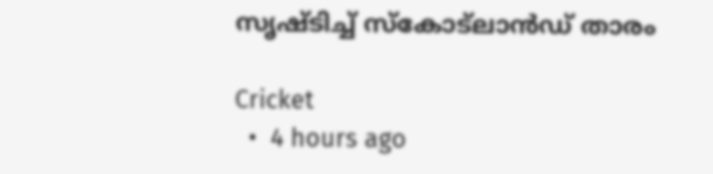സൃഷ്ടിച്ച് സ്കോട്ലാൻഡ് താരം

Cricket
  •  4 hours ago